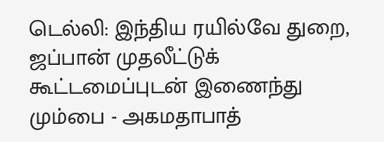டெல்லி: இந்திய ரயில்வே துறை, ஜப்பான் முதலீட்டுக் கூட்டமைப்புடன் இணைந்து மும்பை - அகமதாபாத்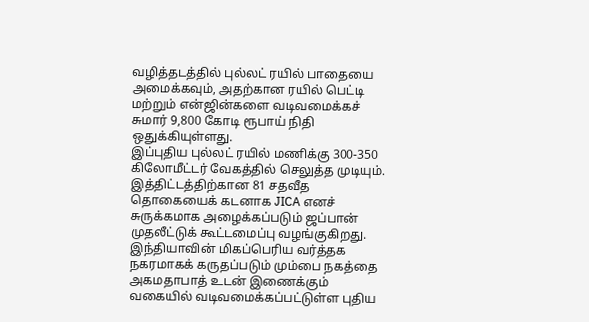வழித்தடத்தில் புல்லட் ரயில் பாதையை அமைக்கவும், அதற்கான ரயில் பெட்டி மற்றும் என்ஜின்களை வடிவமைக்கச் சுமார் 9,800 கோடி ரூபாய் நிதி ஒதுக்கியுள்ளது.
இப்புதிய புல்லட் ரயில் மணிக்கு 300-350 கிலோமீட்டர் வேகத்தில் செலுத்த முடியும். இத்திட்டத்திற்கான 81 சதவீத தொகையைக் கடனாக JICA எனச் சுருக்கமாக அழைக்கப்படும் ஜப்பான் முதலீட்டுக் கூட்டமைப்பு வழங்குகிறது.
இந்தியாவின் மிகப்பெரிய வர்த்தக நகரமாகக் கருதப்படும் மும்பை நகத்தை அகமதாபாத் உடன் இணைக்கும் வகையில் வடிவமைக்கப்பட்டுள்ள புதிய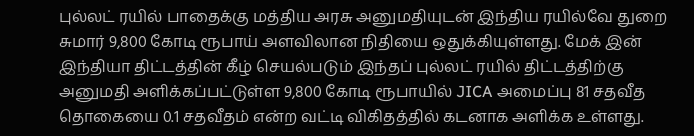புல்லட் ரயில் பாதைக்கு மத்திய அரசு அனுமதியுடன் இந்திய ரயில்வே துறை சுமார் 9,800 கோடி ரூபாய் அளவிலான நிதியை ஒதுக்கியுள்ளது. மேக் இன் இந்தியா திட்டத்தின் கீழ் செயல்படும் இந்தப் புல்லட் ரயில் திட்டத்திற்கு அனுமதி அளிக்கப்பட்டுள்ள 9,800 கோடி ரூபாயில் JICA அமைப்பு 81 சதவீத தொகையை 0.1 சதவீதம் என்ற வட்டி விகிதத்தில் கடனாக அளிக்க உள்ளது.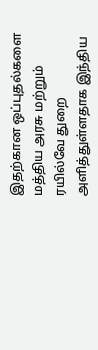இதற்கான ஒப்புதல்களை மத்திய அரசு மற்றும் ரயில்வே துறை அளித்துள்ளதாக இந்திய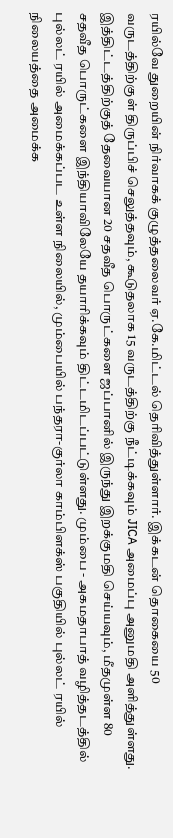ரயில்வே துறையின் நிர்வாகக் குழுத்தலைவர் ஏ.கே.மிட்டல் தெரிவித்துள்ளார். இக்கடன் தொகையை 50 வருடத்திற்குள் திருப்பிச் செலுத்தவும், கூடுதலாக 15 வருடத்திற்கு நீட்டிக்கவும் JICA அமைப்பு அனுமதி அளித்துள்ளது. இத்திட்டத்திற்குத் தேவையான 20 சதவீத பொருட்களை ஜப்பானில் இருந்து இறக்குமதி செய்யவும், மீதமுள்ள 80 சதவீத பொருட்களை இந்தியாவிலேயே தயாரிக்கவும் திட்டமிடப்பட்டுள்ளது. மும்பை - அகமதாபாத் வழித்தடத்தில் புல்லட் ரயில் அமைக்கப்பட உள்ள நிலையில், மும்பையில் பந்தரா-குர்லா காம்பிளக்ஸ் பகுதியில் புல்லட் ரயில் நிலையத்தை அமைக்க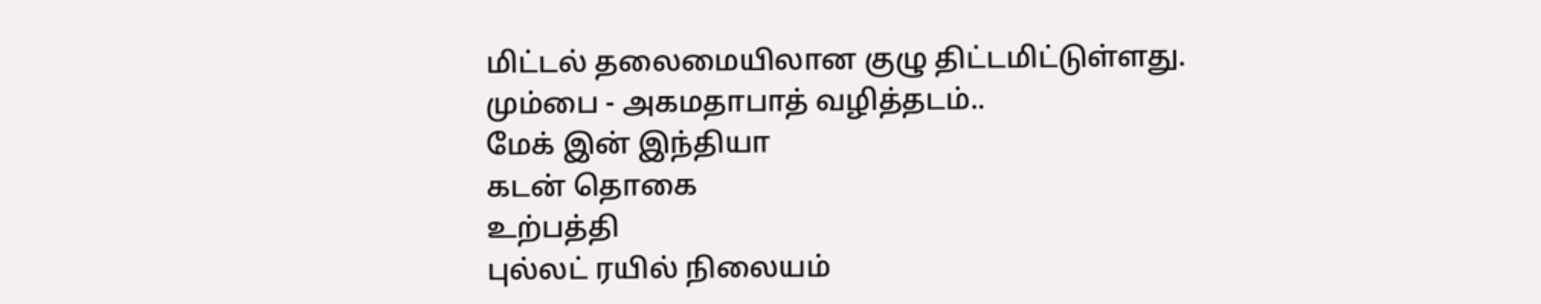மிட்டல் தலைமையிலான குழு திட்டமிட்டுள்ளது.
மும்பை - அகமதாபாத் வழித்தடம்..
மேக் இன் இந்தியா
கடன் தொகை
உற்பத்தி
புல்லட் ரயில் நிலையம்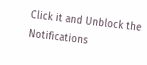Click it and Unblock the Notifications